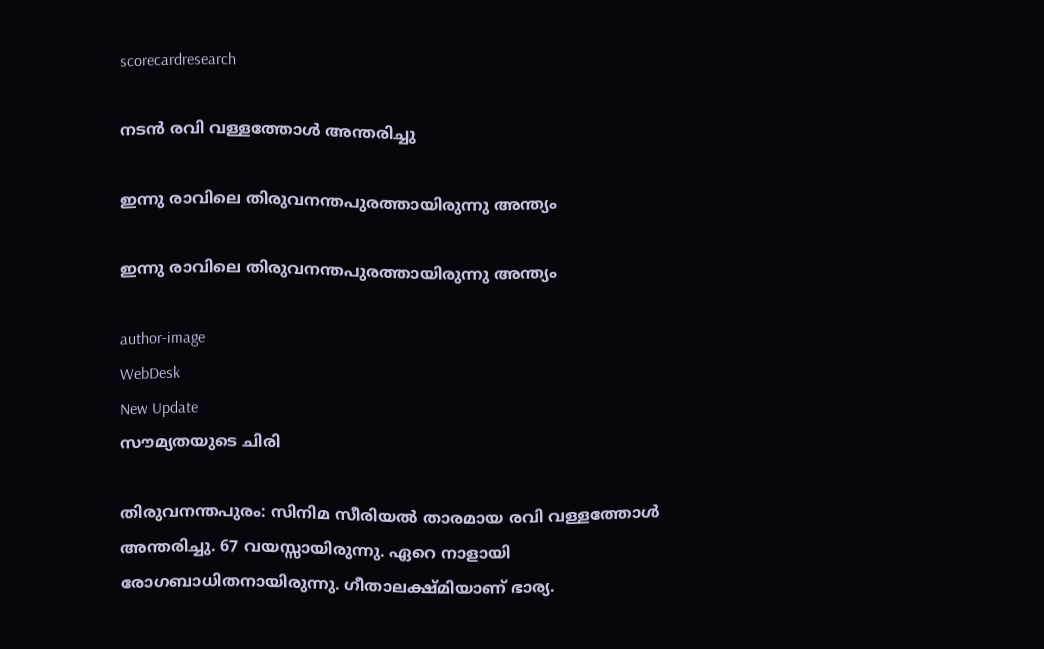scorecardresearch

നടൻ രവി വള്ളത്തോൾ അന്തരിച്ചു

ഇന്നു രാവിലെ തിരുവനന്തപുരത്തായിരുന്നു അന്ത്യം

ഇന്നു രാവിലെ തിരുവനന്തപുരത്തായിരുന്നു അന്ത്യം

author-image
WebDesk
New Update
സൗമ്യതയുടെ ചിരി

തിരുവനന്തപുരം: സിനിമ സീരിയൽ താരമായ രവി വള്ളത്തോൾ അന്തരിച്ചു. 67 വയസ്സായിരുന്നു. ഏറെ നാളായി രോഗബാധിതനായിരുന്നു. ഗീതാലക്ഷ്മിയാണ് ഭാര്യ.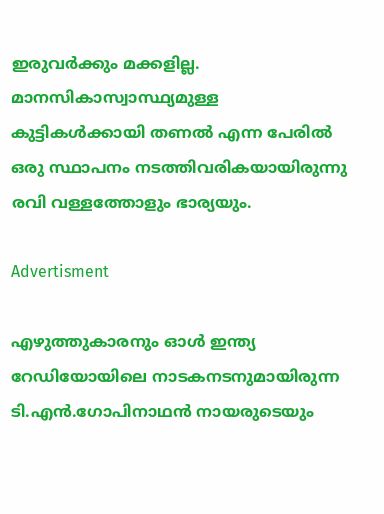ഇരുവർക്കും മക്കളില്ല. മാനസികാസ്വാസ്ഥ്യമുള്ള കുട്ടികൾക്കായി തണൽ എന്ന പേരിൽ ഒരു സ്ഥാപനം നടത്തിവരികയായിരുന്നു രവി വള്ളത്തോളും ഭാര്യയും.

Advertisment

എഴുത്തുകാരനും ഓൾ ഇന്ത്യ റേഡിയോയിലെ നാടകനടനുമായിരുന്ന ടി.എൻ.ഗോപിനാഥൻ നായരുടെയും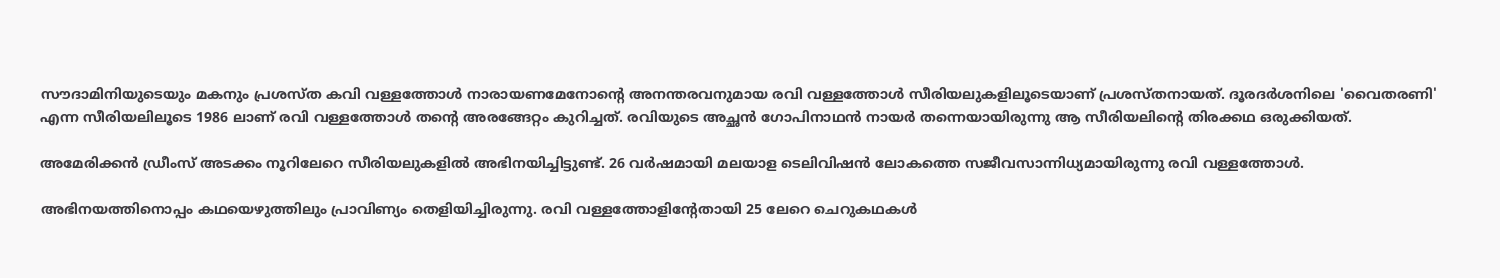സൗദാമിനിയുടെയും മകനും പ്രശസ്ത കവി വള്ളത്തോൾ നാരായണമേനോന്റെ അനന്തരവനുമായ രവി വള്ളത്തോൾ സീരിയലുകളിലൂടെയാണ് പ്രശസ്തനായത്. ദൂരദർശനിലെ 'വൈതരണി' എന്ന സീരിയലിലൂടെ 1986 ലാണ് രവി വള്ളത്തോൾ തന്റെ അരങ്ങേറ്റം കുറിച്ചത്. രവിയുടെ അച്ഛൻ ഗോപിനാഥൻ നായർ തന്നെയായിരുന്നു ആ സീരിയലിന്റെ തിരക്കഥ ഒരുക്കിയത്.

അമേരിക്കൻ ഡ്രീംസ് അടക്കം നൂറിലേറെ സീരിയലുകളിൽ അഭിനയിച്ചിട്ടുണ്ട്. 26 വർഷമായി മലയാള ടെലിവിഷൻ ലോകത്തെ സജീവസാന്നിധ്യമായിരുന്നു രവി വള്ളത്തോൾ.

അഭിനയത്തിനൊപ്പം കഥയെഴുത്തിലും പ്രാവിണ്യം തെളിയിച്ചിരുന്നു. രവി വള്ളത്തോളിന്റേതായി 25 ലേറെ ചെറുകഥകൾ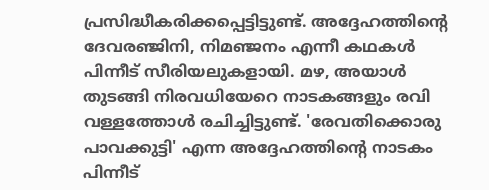പ്രസിദ്ധീകരിക്കപ്പെട്ടിട്ടുണ്ട്. അദ്ദേഹത്തിന്റെ ദേവരഞ്ജിനി, നിമഞ്ജനം എന്നീ കഥകൾ പിന്നീട് സീരിയലുകളായി. മഴ, അയാൾ തുടങ്ങി നിരവധിയേറെ നാടകങ്ങളും രവി വള്ളത്തോൾ രചിച്ചിട്ടുണ്ട്. 'രേവതിക്കൊരു പാവക്കുട്ടി' എന്ന അദ്ദേഹത്തിന്റെ നാടകം പിന്നീട്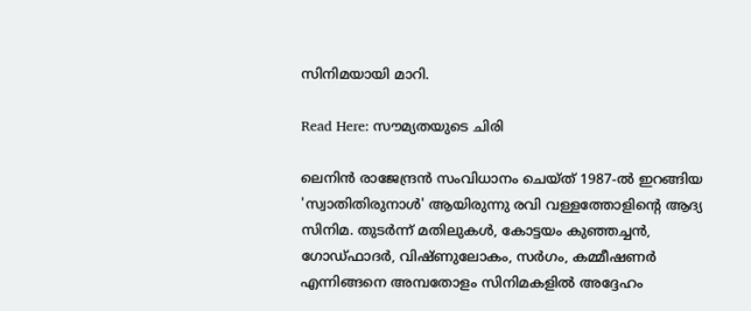സിനിമയായി മാറി.

Read Here: സൗമ്യതയുടെ ചിരി

ലെനിൻ രാജേന്ദ്രൻ സംവിധാനം ചെയ്ത് 1987-ൽ ഇറങ്ങിയ 'സ്വാതിതിരുനാൾ' ആയിരുന്നു രവി വള്ളത്തോളിന്റെ ആദ്യ സിനിമ. തുടർന്ന് മതിലുകൾ, കോട്ടയം കുഞ്ഞച്ചൻ, ഗോഡ്ഫാദർ, വിഷ്ണുലോകം, സർഗം, കമ്മീഷണർ എന്നിങ്ങനെ അമ്പതോളം സിനിമകളിൽ അദ്ദേഹം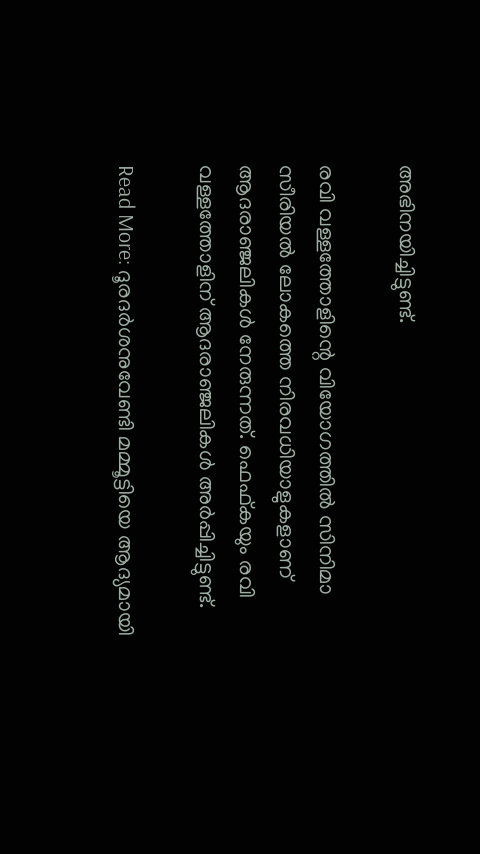അഭിനയിച്ചിട്ടുണ്ട്.

രവി വള്ളത്തോളിന്റെ വിയോഗത്തിൽ സിനിമാ സീരിയൽ ലോകത്തെ നിരവധിയാളുകളാണ് ആദരാഞ്ജലികൾ നേരുന്നത്. ഫെഫ്കയും രവി വള്ളത്തോളിന് ആദരാഞ്ജലികൾ അർപ്പിച്ചിട്ടുണ്ട്.

Read More: ദൂരദർശനുവേണ്ടി മമ്മൂട്ടിയെ ആദ്യമായി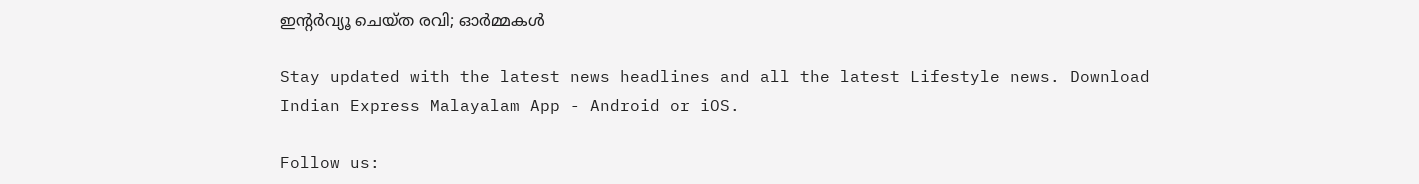ഇന്റർവ്യൂ ചെയ്‌ത രവി; ഓർമ്മകൾ

Stay updated with the latest news headlines and all the latest Lifestyle news. Download Indian Express Malayalam App - Android or iOS.

Follow us: